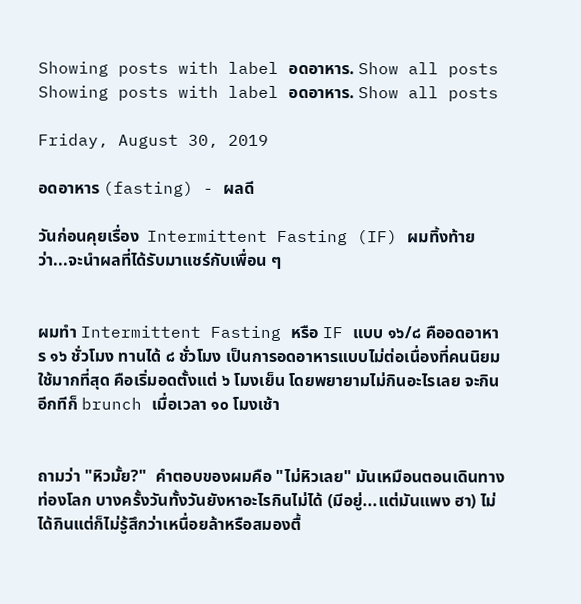Showing posts with label อดอาหาร. Show all posts
Showing posts with label อดอาหาร. Show all posts

Friday, August 30, 2019

อดอาหาร (fasting) - ผลดี

วันก่อนคุยเรื่อง  Intermittent Fasting (IF) ผมทิ้งท้ายว่า...จะนำผลที่ได้รับมาแชร์กับเพื่อน ๆ


ผมทำ Intermittent Fasting หรือ IF แบบ ๑๖/๘ คืออดอาหาร ๑๖ ชั่วโมง ทานได้ ๘ ชั่วโมง เป็นการอดอาหารแบบไม่ต่อเนื่องที่คนนิยมใช้มากที่สุด คือเริ่มอดตั้งแต่ ๖ โมงเย็น โดยพยายามไม่กินอะไรเลย จะกินอีกทีก็ brunch เมื่อเวลา ๑๐ โมงเช้า


ถามว่า "หิวมั้ย?"  คำตอบของผมคือ "ไม่หิวเลย" มันเหมือนตอนเดินทางท่องโลก บางครั้งวันทั้งวันยังหาอะไรกินไม่ได้ (มีอยู่...แต่มันแพง ฮา) ไม่ได้กินแต่ก็ไม่รู้สึกว่าเหนื่อยล้าหรือสมองตื้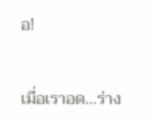อ!


เมื่อเราอด...ร่าง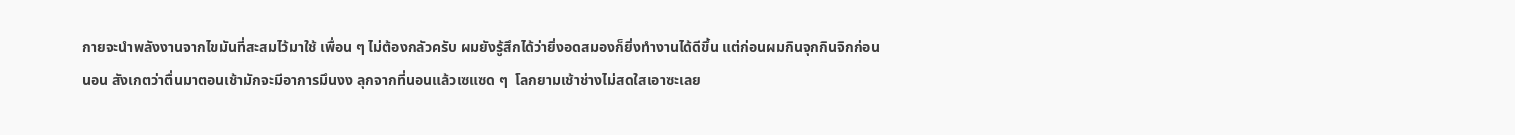กายจะนำพลังงานจากไขมันที่สะสมไว้มาใช้ เพื่อน ๆ ไม่ต้องกลัวครับ ผมยังรู้สึกได้ว่ายิ่งอดสมองก็ยิ่งทำงานได้ดีขึ้น แต่ก่อนผมกินจุกกินจิกก่อนนอน สังเกตว่าตื่นมาตอนเช้ามักจะมีอาการมึนงง ลุกจากที่นอนแล้วเซแซด ๆ  โลกยามเช้าช่างไม่สดใสเอาซะเลย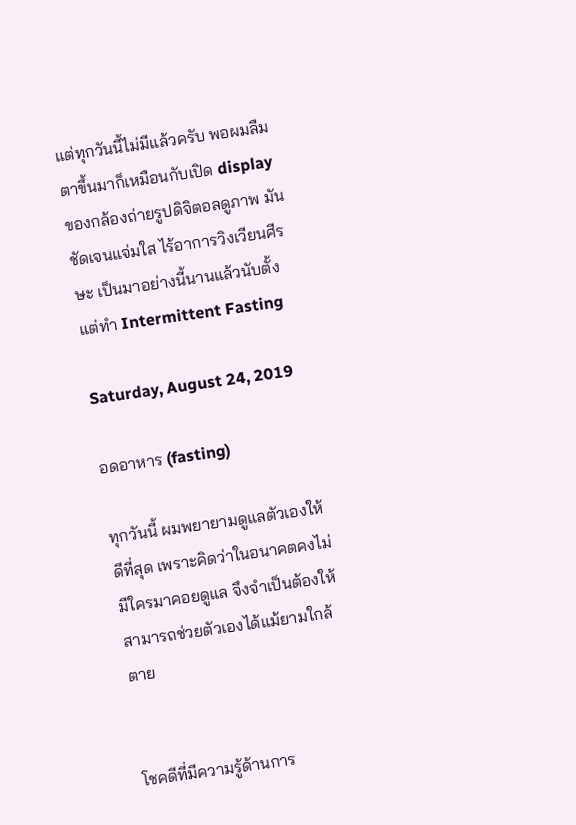แต่ทุกวันนี้ไม่มีแล้วครับ พอผมลืมตาขึ้นมาก็เหมือนกับเปิด display ของกล้องถ่ายรูปดิจิตอลดูภาพ มันชัดเจนแจ่มใส ไร้อาการวิงเวียนศีรษะ เป็นมาอย่างนี้นานแล้วนับตั้งแต่ทำ Intermittent Fasting

Saturday, August 24, 2019

อดอาหาร (fasting)

ทุกวันนี้ ผมพยายามดูแลตัวเองให้ดีที่สุด เพราะคิดว่าในอนาคตคงไม่มีใครมาคอยดูแล จึงจำเป็นต้องให้สามารถช่วยตัวเองได้แม้ยามใกล้ตาย


โชคดีที่มีความรู้ด้านการ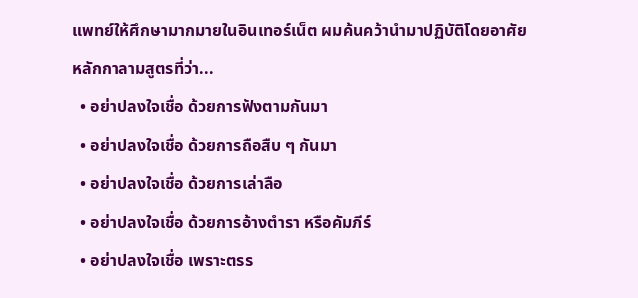แพทย์ให้ศึกษามากมายในอินเทอร์เน็ต ผมค้นคว้านำมาปฏิบัติโดยอาศัยหลักกาลามสูตรที่ว่า...
  • อย่าปลงใจเชื่อ ด้วยการฟังตามกันมา
  • อย่าปลงใจเชื่อ ด้วยการถือสืบ ๆ กันมา
  • อย่าปลงใจเชื่อ ด้วยการเล่าลือ
  • อย่าปลงใจเชื่อ ด้วยการอ้างตำรา หรือคัมภีร์
  • อย่าปลงใจเชื่อ เพราะตรร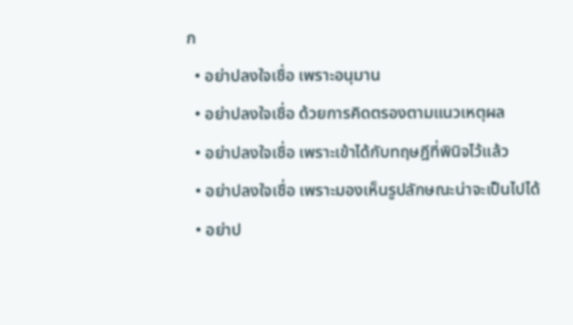ก
  • อย่าปลงใจเชื่อ เพราะอนุมาน
  • อย่าปลงใจเชื่อ ด้วยการคิดตรองตามแนวเหตุผล
  • อย่าปลงใจเชื่อ เพราะเข้าได้กับทฤษฎีที่พินิจไว้แล้ว
  • อย่าปลงใจเชื่อ เพราะมองเห็นรูปลักษณะน่าจะเป็นไปได้
  • อย่าป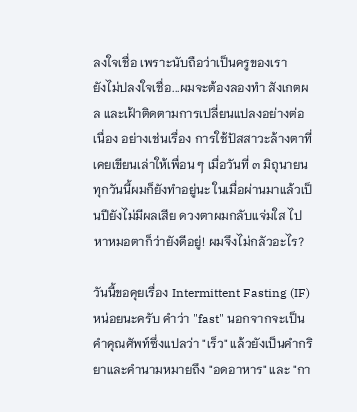ลงใจเชื่อ เพราะนับถือว่าเป็นครูของเรา
ยังไม่ปลงใจเชื่อ...ผมจะต้องลองทำ สังเกตผล และเฝ้าติดตามการเปลี่ยนแปลงอย่างต่อเนื่อง อย่างเช่นเรื่อง การใช้ปัสสาวะล้างตาที่เคยเขียนเล่าให้เพื่อน ๆ เมื่อวันที่ ๓ มิถุนายน  ทุกวันนี้ผมก็ยังทำอยู่นะ ในเมื่อผ่านมาแล้วเป็นปียังไม่มีผลเสีย ดวงตาผมกลับแจ่มใส ไปหาหมอตาก็ว่ายังดีอยู่! ผมจึงไม่กลัวอะไร?

วันนี้ขอคุยเรื่อง Intermittent Fasting (IF) หน่อยนะครับ คำว่า "fast" นอกจากจะเป็นคำคุณศัพท์ซึ่งแปลว่า "เร็ว" แล้วยังเป็นคำกริยาและคำนามหมายถึง "อดอาหาร" และ "กา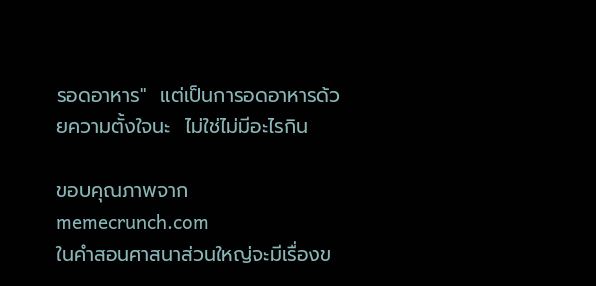รอดอาหาร"  แต่เป็นการอดอาหารด้วยความตั้งใจนะ  ไม่ใช่ไม่มีอะไรกิน

ขอบคุณภาพจาก memecrunch.com
ในคำสอนศาสนาส่วนใหญ่จะมีเรื่องข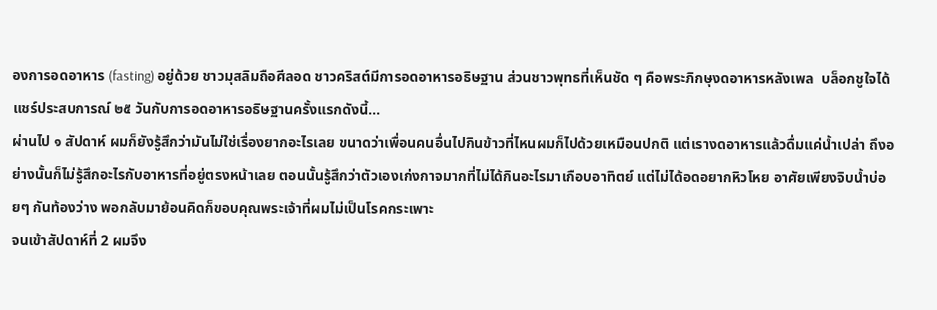องการอดอาหาร (fasting) อยู่ด้วย ชาวมุสลิมถือศีลอด ชาวคริสต์มีการอดอาหารอธิษฐาน ส่วนชาวพุทธที่เห็นชัด ๆ คือพระภิกษุงดอาหารหลังเพล  บล็อกชูใจได้แชร์ประสบการณ์ ๒๕ วันกับการอดอาหารอธิษฐานครั้งแรกดังนี้...
ผ่านไป ๑ สัปดาห์ ผมก็ยังรู้สึกว่ามันไม่ใช่เรื่องยากอะไรเลย ขนาดว่าเพื่อนคนอื่นไปกินข้าวที่ไหนผมก็ไปด้วยเหมือนปกติ แต่เรางดอาหารแล้วดื่มแค่น้ำเปล่า ถึงอย่างนั้นก็ไม่รู้สึกอะไรกับอาหารที่อยู่ตรงหน้าเลย ตอนนั้นรู้สึกว่าตัวเองเก่งกาจมากที่ไม่ได้กินอะไรมาเกือบอาทิตย์ แต่ไม่ได้อดอยากหิวโหย อาศัยเพียงจิบน้ำบ่อยๆ กันท้องว่าง พอกลับมาย้อนคิดก็ขอบคุณพระเจ้าที่ผมไม่เป็นโรคกระเพาะ
จนเข้าสัปดาห์ที่ 2 ผมจึง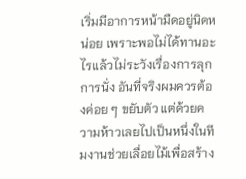เริ่มมีอาการหน้ามืดอยู่นิดหน่อย เพราะพอไม่ได้ทานอะไรแล้วไม่ระวังเรื่องการลุกการนั่ง อันที่จริงผมควรต้องค่อย ๆ ขยับตัว แต่ด้วยความห้าวเลยไปเป็นหนึ่งในทีมงานช่วยเลื่อยไม้เพื่อสร้าง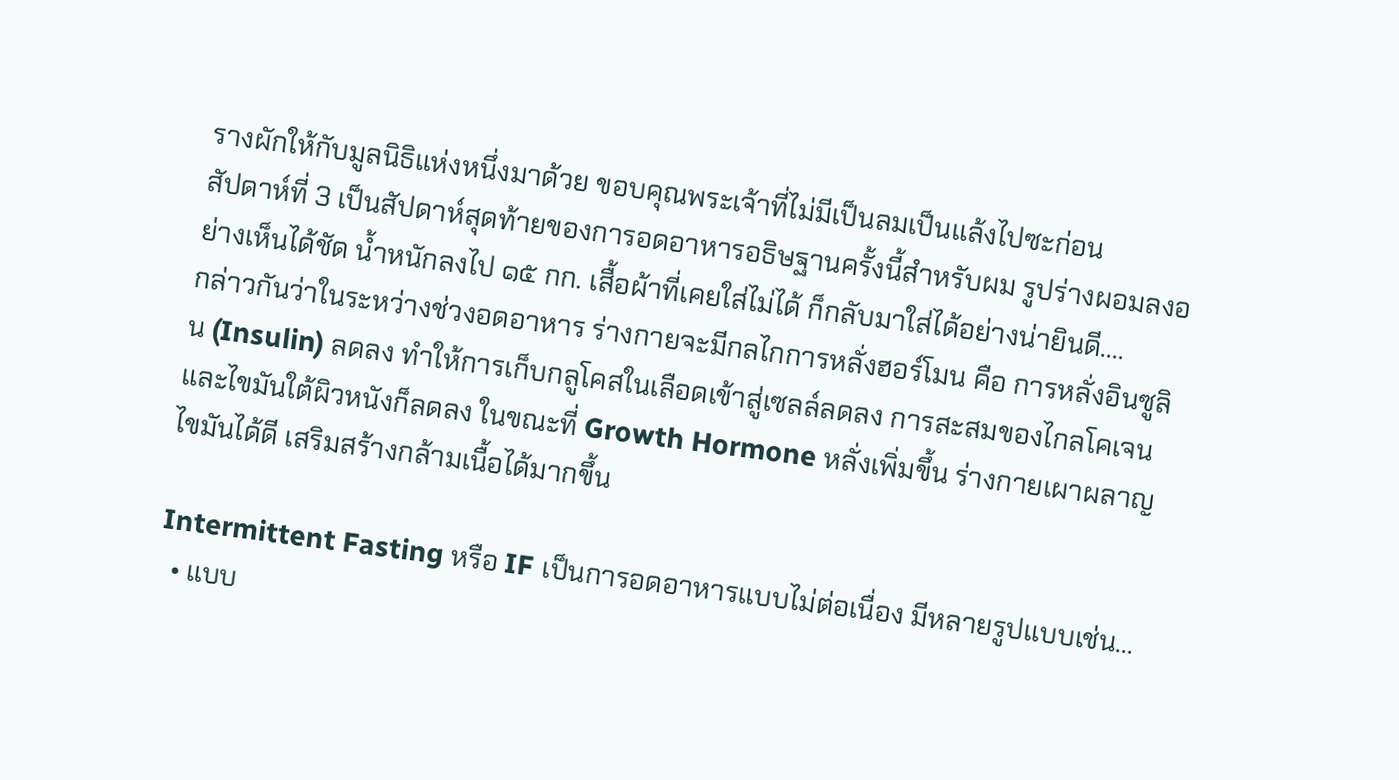รางผักให้กับมูลนิธิแห่งหนึ่งมาด้วย ขอบคุณพระเจ้าที่ไม่มีเป็นลมเป็นแล้งไปซะก่อน
สัปดาห์ที่ 3 เป็นสัปดาห์สุดท้ายของการอดอาหารอธิษฐานครั้งนี้สำหรับผม รูปร่างผอมลงอย่างเห็นได้ชัด น้ำหนักลงไป ๑๕ กก. เสื้อผ้าที่เคยใส่ไม่ได้ ก็กลับมาใส่ได้อย่างน่ายินดี....
กล่าวกันว่าในระหว่างช่วงอดอาหาร ร่างกายจะมีกลไกการหลั่งฮอร์โมน คือ การหลั่งอินซูลิน (Insulin) ลดลง ทำให้การเก็บกลูโคสในเลือดเข้าสู่เซลล์ลดลง การสะสมของไกลโคเจนและไขมันใต้ผิวหนังก็ลดลง ในขณะที่ Growth Hormone หลั่งเพิ่มขึ้น ร่างกายเผาผลาญไขมันได้ดี เสริมสร้างกล้ามเนื้อได้มากขึ้น

Intermittent Fasting หรือ IF เป็นการอดอาหารแบบไม่ต่อเนื่อง มีหลายรูปแบบเช่น...
  • แบบ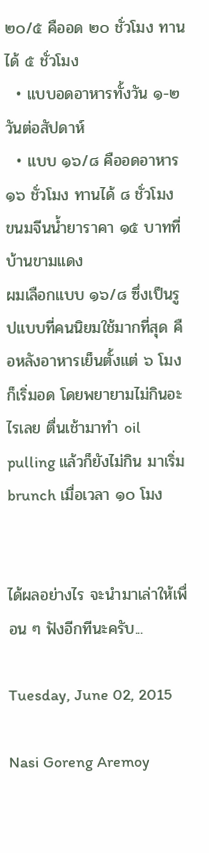๒๐/๕ คืออด ๒๐ ชั่วโมง ทานได้ ๕ ชั่วโมง
  • แบบอดอาหารทั้งวัน ๑-๒ วันต่อสัปดาห์
  • แบบ ๑๖/๘ คืออดอาหาร ๑๖ ชั่วโมง ทานได้ ๘ ชั่วโมง
ขนมจีนน้ำยาราคา ๑๕ บาทที่บ้านขามแดง
ผมเลือกแบบ ๑๖/๘ ซึ่งเป็นรูปแบบที่คนนิยมใช้มากที่สุด คือหลังอาหารเย็นตั้งแต่ ๖ โมงก็เริ่มอด โดยพยายามไม่กินอะไรเลย ตื่นเช้ามาทำ oil pulling แล้วก็ยังไม่กิน มาเริ่ม brunch เมื่อเวลา ๑๐ โมง


ได้ผลอย่างไร จะนำมาเล่าให้เพื่อน ๆ ฟังอีกทีนะครับ...

Tuesday, June 02, 2015

Nasi Goreng Aremoy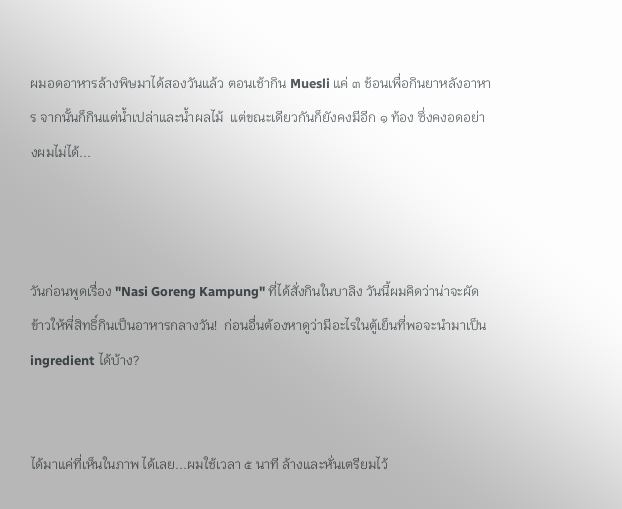ผมอดอาหารล้างพิษมาได้สองวันแล้ว ตอนเช้ากิน Muesli แค่ ๓ ช้อนเพื่อกินยาหลังอาหาร จากนั้นก็กินแต่น้ำเปล่าและน้ำผลไม้  แต่ขณะเดียวกันก็ยังคงมีอีก ๑ ท้อง ซึ่งคงอดอย่างผมไม่ได้...



วันก่อนพูดเรื่อง "Nasi Goreng Kampung" ที่ได้สั่งกินในบาลิง วันนี้ผมคิดว่าน่าจะผัดข้าวให้พี่สิทธิ์กินเป็นอาหารกลางวัน!  ก่อนอื่นต้องหาดูว่ามีอะไรในตู้เย็นที่พอจะนำมาเป็น ingredient ได้บ้าง?


ได้มาแค่ที่เห็นในภาพ ได้เลย...ผมใช้เวลา ๕ นาที ล้างและหั่นเตรียมไว้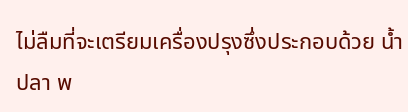ไม่ลืมที่จะเตรียมเครื่องปรุงซึ่งประกอบด้วย น้ำปลา พ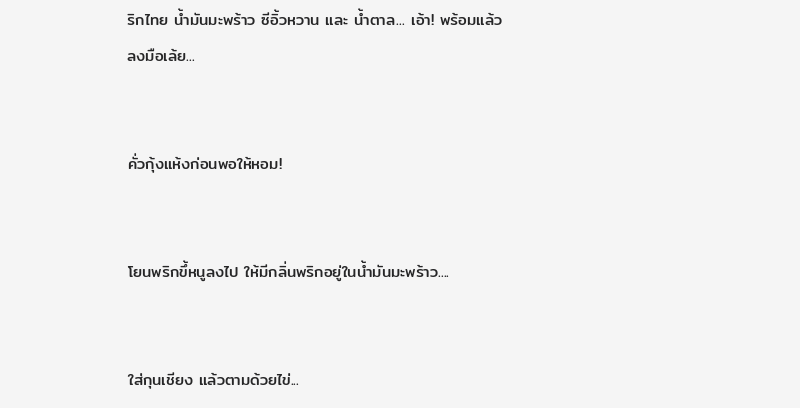ริกไทย น้ำมันมะพร้าว ซีอิ้วหวาน และ น้ำตาล... เอ้า! พร้อมแล้วลงมือเล้ย...


คั่วกุ้งแห้งก่อนพอให้หอม!


โยนพริกขึ้หนูลงไป ให้มีกลิ่นพริกอยู่ในน้ำมันมะพร้าว....


ใส่กุนเชียง แล้วตามด้วยไข่...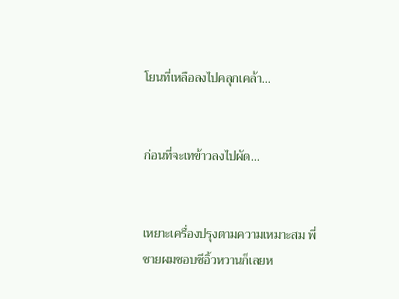โยนที่เหลือลงไปคลุกเคล้า...


ก่อนที่จะเทข้าวลงไปผัด...


เหยาะเครื่องปรุงตามความเหมาะสม พี่ชายผมชอบซีอิ้วหวานก็เลยห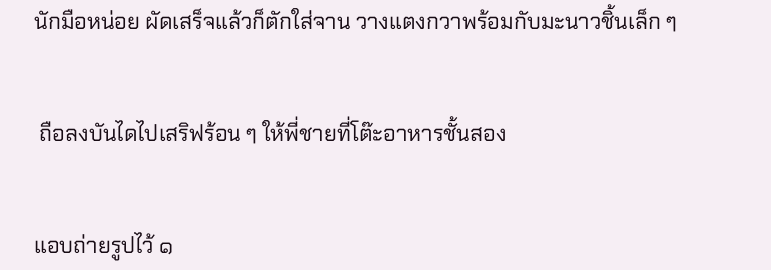นักมือหน่อย ผัดเสร็จแล้วก็ตักใส่จาน วางแตงกวาพร้อมกับมะนาวชิ้นเล็ก ๆ


 ถือลงบันไดไปเสริฟร้อน ๆ ให้พี่ชายที่โต๊ะอาหารชั้นสอง


แอบถ่ายรูปไว้ ๑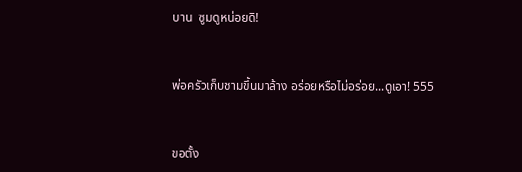บาน  ซูมดูหน่อยดิ!


พ่อครัวเก็บชามขึ้นมาล้าง อร่อยหรือไม่อร่อย...ดูเอา! 555


ขอตั้ง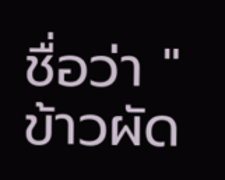ชื่อว่า "ข้าวผัด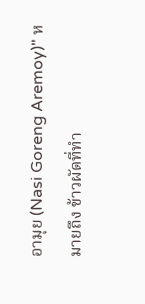อามุย (Nasi Goreng Aremoy)" หมายถึง ข้าวผัดที่ทำ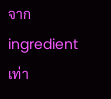จาก ingredient เท่า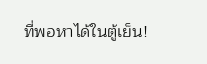ที่พอหาได้ในตู้เย็น!